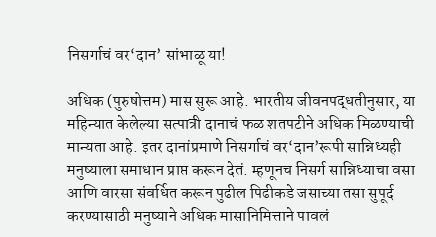निसर्गाचं वर‘दान’ सांभाळू या!

अधिक (पुरुषोत्तम) मास सुरू आहे. भारतीय जीवनपद्धतीनुसार, या महिन्यात केलेल्या सत्पात्री दानाचं फळ शतपटीने अधिक मिळण्याची मान्यता आहे. इतर दानांप्रमाणे निसर्गाचं वर‘दान’रूपी सान्निध्यही मनुष्याला समाधान प्राप्त करून देतं. म्हणूनच निसर्ग सान्निध्याचा वसा आणि वारसा संवर्धित करून पुढील पिढीकडे जसाच्या तसा सुपूर्द करण्यासाठी मनुष्याने अधिक मासानिमित्ताने पावलं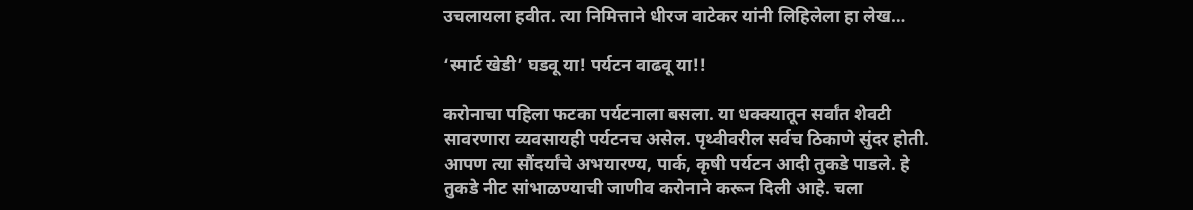उचलायला हवीत. त्या निमित्ताने धीरज वाटेकर यांनी लिहिलेला हा लेख…

‘स्मार्ट खेडी’ घडवू या! पर्यटन वाढवू या!!

करोनाचा पहिला फटका पर्यटनाला बसला. या धक्क्यातून सर्वांत शेवटी सावरणारा व्यवसायही पर्यटनच असेल. पृथ्वीवरील सर्वच ठिकाणे सुंदर होती. आपण त्या सौंदर्यांचे अभयारण्य, पार्क, कृषी पर्यटन आदी तुकडे पाडले. हे तुकडे नीट सांभाळण्याची जाणीव करोनाने करून दिली आहे. चला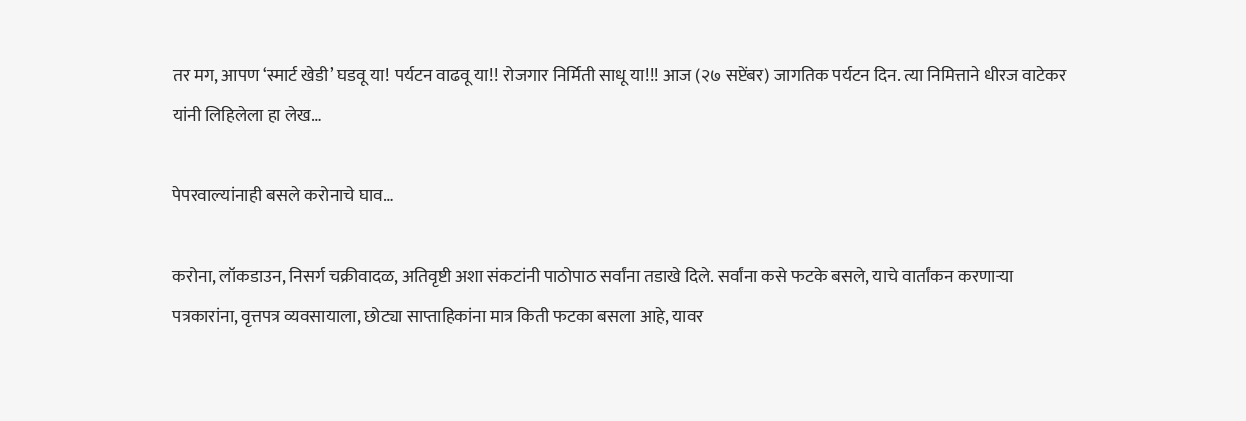तर मग, आपण ‘स्मार्ट खेडी’ घडवू या! पर्यटन वाढवू या!! रोजगार निर्मिती साधू या!!! आज (२७ सप्टेंबर) जागतिक पर्यटन दिन. त्या निमित्ताने धीरज वाटेकर यांनी लिहिलेला हा लेख…

पेपरवाल्यांनाही बसले करोनाचे घाव…

करोना, लॉकडाउन, निसर्ग चक्रीवादळ, अतिवृष्टी अशा संकटांनी पाठोपाठ सर्वांना तडाखे दिले. सर्वांना कसे फटके बसले, याचे वार्तांकन करणाऱ्या पत्रकारांना, वृत्तपत्र व्यवसायाला, छोट्या साप्ताहिकांना मात्र किती फटका बसला आहे, यावर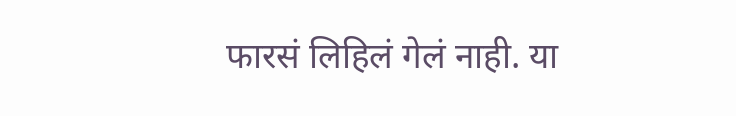फारसं लिहिलं गेलं नाही. या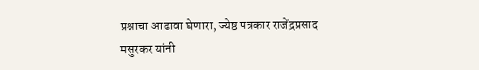प्रश्नाचा आढावा घेणारा, ज्येष्ठ पत्रकार राजेंद्रप्रसाद मसुरकर यांनी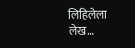लिहिलेला लेख…